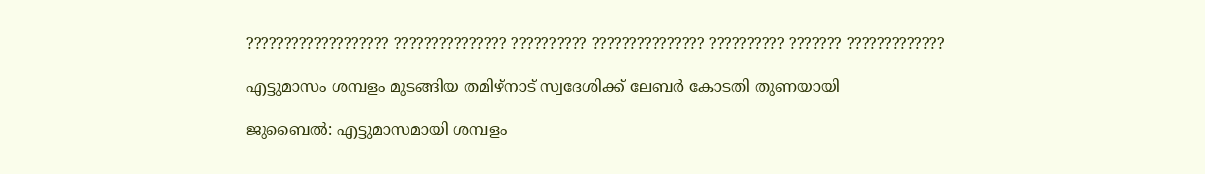??????????????????? ??????????????? ?????????? ??????????????? ?????????? ??????? ?????????????

എട്ടുമാസം ശമ്പളം മുടങ്ങിയ തമിഴ്നാട് സ്വദേശിക്ക് ലേബർ കോടതി തുണയായി

ജുബൈൽ: എട്ടുമാസമായി ശമ്പളം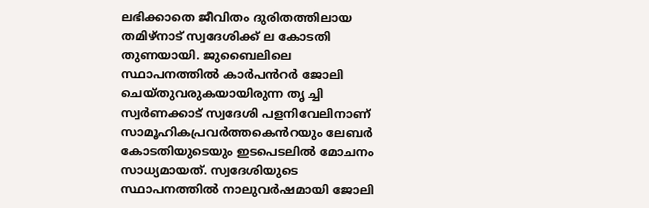ലഭിക്കാതെ ജീവിതം ദുരിതത്തിലായ തമിഴ്നാട് സ്വദേശിക്ക് ല കോടതി തുണയായി. ജുബൈലിലെ സ്ഥാപനത്തിൽ കാർപൻറർ ജോലി ചെയ്തുവരുകയായിരുന്ന തൃ ച്ചി സ്വർണക്കാട് സ്വദേശി പളനിവേലിനാണ് സാമൂഹികപ്രവർത്തകെൻറയും ലേബർ കോടതിയുടെയും ഇടപെടലിൽ മോചനം സാധ്യമായത്. സ്വദേശിയുടെ സ്ഥാപനത്തിൽ നാലുവർഷമായി ജോലി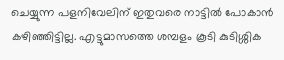ചെയ്യുന്ന പളനിവേലിന് ഇതുവരെ നാട്ടിൽ പോകാൻ കഴിഞ്ഞിട്ടില്ല. എട്ടുമാസത്തെ ശമ്പളം കൂടി കുടിശ്ശിക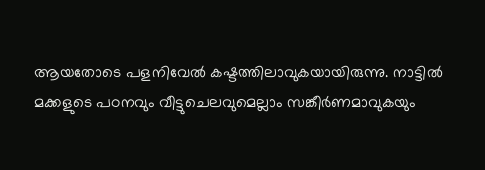ആയതോടെ പളനിവേൽ കഷ്ടത്തിലാവുകയായിരുന്നു. നാട്ടിൽ മക്കളുടെ പഠനവും വീട്ടുചെലവുമെല്ലാം സങ്കീർണമാവുകയും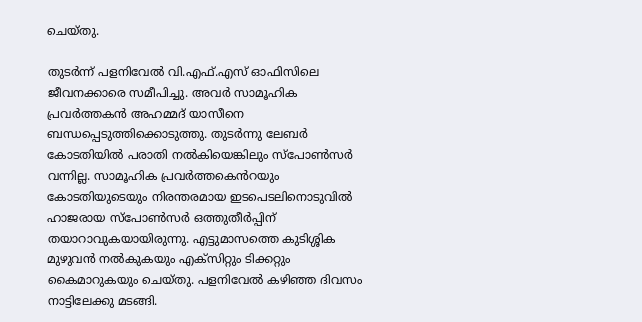ചെയ്തു.

തുടർന്ന് പളനിവേൽ വി.എഫ്.എസ് ഓഫിസിലെ ജീവനക്കാരെ സമീപിച്ചു. അവർ സാമൂഹിക പ്രവർത്തകൻ അഹമ്മദ് യാസീനെ ബന്ധപ്പെടുത്തിക്കൊടുത്തു. തുടർന്നു ലേബർ കോടതിയിൽ പരാതി നൽകിയെങ്കിലും സ്പോൺസർ വന്നില്ല. സാമൂഹിക പ്രവർത്തകെൻറയും കോടതിയുടെയും നിരന്തരമായ ഇടപെടലിനൊടുവിൽ ഹാജരായ സ്പോൺസർ ഒത്തുതീർപ്പിന് തയാറാവുകയായിരുന്നു. എട്ടുമാസത്തെ കുടിശ്ശിക മുഴുവൻ നൽകുകയും എക്സിറ്റും ടിക്കറ്റും കൈമാറുകയും ചെയ്തു. പളനിവേൽ കഴിഞ്ഞ ദിവസം നാട്ടിലേക്കു മടങ്ങി.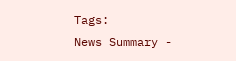Tags:
News Summary -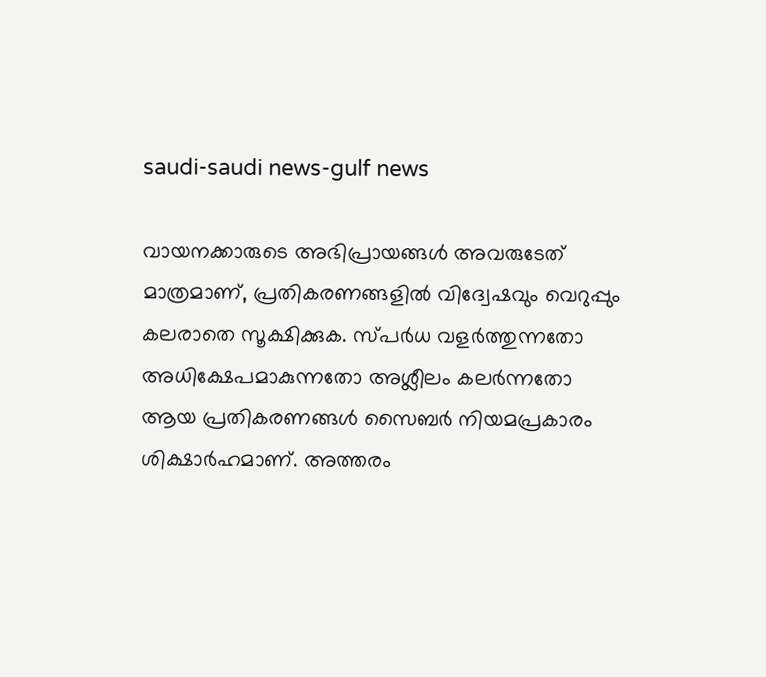saudi-saudi news-gulf news

വായനക്കാരുടെ അഭിപ്രായങ്ങള്‍ അവരുടേത് മാത്രമാണ്, പ്രതികരണങ്ങളിൽ വിദ്വേഷവും വെറുപ്പും കലരാതെ സൂക്ഷിക്കുക. സ്പർധ വളർത്തുന്നതോ അധിക്ഷേപമാകുന്നതോ അശ്ലീലം കലർന്നതോ ആയ പ്രതികരണങ്ങൾ സൈബർ നിയമപ്രകാരം ശിക്ഷാർഹമാണ്. അത്തരം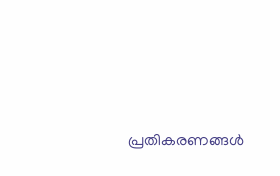പ്രതികരണങ്ങൾ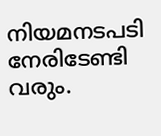നിയമനടപടി നേരിടേണ്ടി വരും.